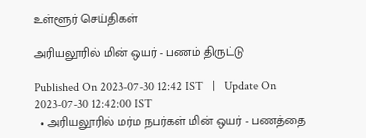உள்ளூர் செய்திகள்

அரியலூரில் மின் ஒயர் - பணம் திருட்டு

Published On 2023-07-30 12:42 IST   |   Update On 2023-07-30 12:42:00 IST
  • அரியலூரில் மர்ம நபர்கள் மின் ஒயர் - பணத்தை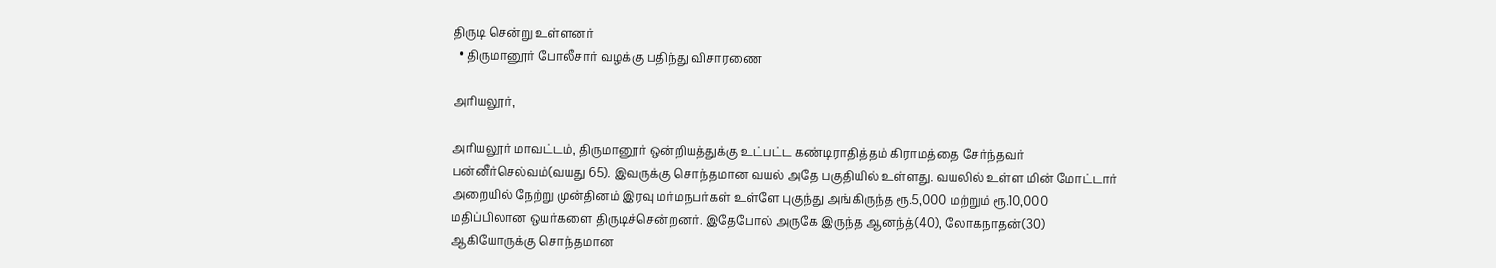திருடி சென்று உள்ளனர்
  • திருமானூர் போலீசார் வழக்கு பதிந்து விசாரணை

அரியலூர்,

அரியலூர் மாவட்டம், திருமானூர் ஒன்றியத்துக்கு உட்பட்ட கண்டிராதித்தம் கிராமத்தை சேர்ந்தவர் பன்னீர்செல்வம்(வயது 65). இவருக்கு சொந்தமான வயல் அதே பகுதியில் உள்ளது. வயலில் உள்ள மின் மோட்டார் அறையில் நேற்று முன்தினம் இரவு மர்மநபர்கள் உள்ளே புகுந்து அங்கிருந்த ரூ.5,000 மற்றும் ரூ.10,000 மதிப்பிலான ஒயர்களை திருடிச்சென்றனர். இதேபோல் அருகே இருந்த ஆனந்த்(40), லோகநாதன்(30) ஆகியோருக்கு சொந்தமான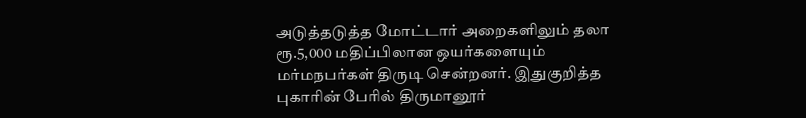அடுத்தடுத்த மோட்டார் அறைகளிலும் தலா ரூ.5,000 மதிப்பிலான ஒயர்களையும் மர்மநபர்கள் திருடி சென்றனர். இதுகுறித்த புகாரின் பேரில் திருமானூர்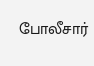போலீசார்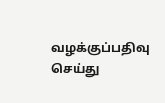வழக்குப்பதிவு செய்து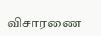விசாரணை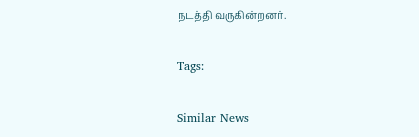நடத்தி வருகின்றனர்.

Tags:

Similar News